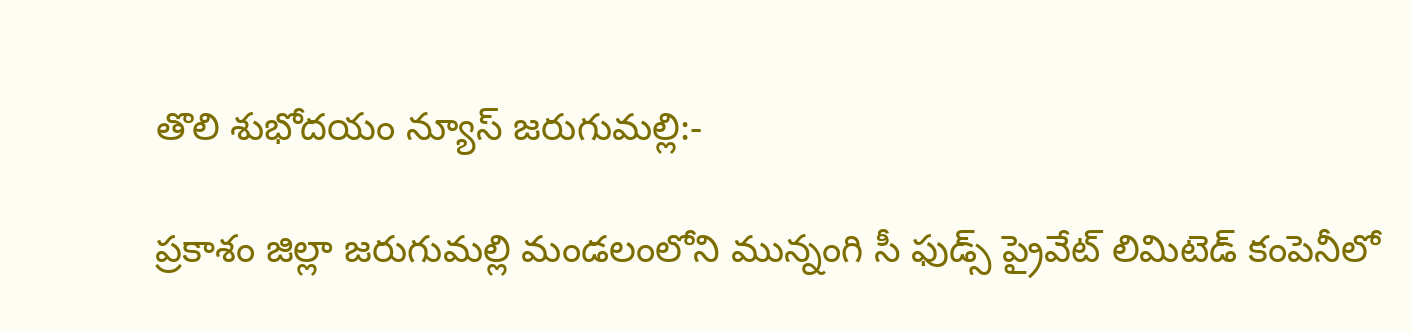తొలి శుభోదయం న్యూస్ జరుగుమల్లి:-

ప్రకాశం జిల్లా జరుగుమల్లి మండలంలోని మున్నంగి సీ ఫుడ్స్ ప్రైవేట్ లిమిటెడ్ కంపెనీలో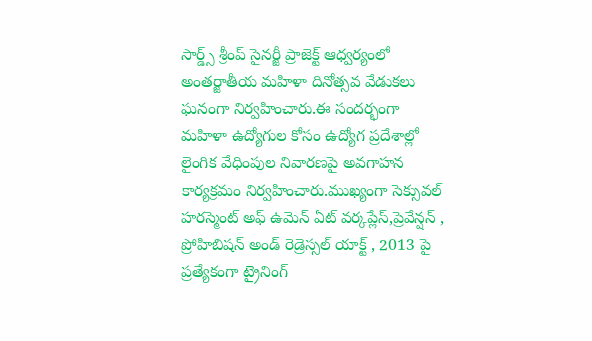సార్డ్స్ శ్రీంప్ సైనర్జీ ప్రాజెక్ట్ ఆధ్వర్యంలో అంతర్జాతీయ మహిళా దినోత్సవ వేడుకలు ఘనంగా నిర్వహించారు.ఈ సందర్భంగా మహిళా ఉద్యోగుల కోసం ఉద్యోగ ప్రదేశాల్లో లైంగిక వేధింపుల నివారణపై అవగాహన కార్యక్రమం నిర్వహించారు.ముఖ్యంగా సెక్సువల్ హరస్మెంట్ అఫ్ ఉమెన్ ఏట్ వర్కప్లేస్,ప్రెవేన్షన్ , ప్రోహిబిషన్ అండ్ రెడ్రెస్సల్ యాక్ట్ , 2013 పై ప్రత్యేకంగా ట్రైనింగ్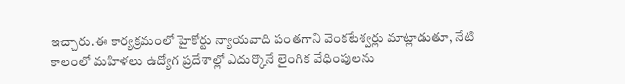ఇచ్చారు.ఈ కార్యక్రమంలో హైకోర్టు న్యాయవాది పంతగాని వెంకటేశ్వర్లు మాట్లాడుతూ, నేటి కాలంలో మహిళలు ఉద్యోగ ప్రదేశాల్లో ఎదుర్కొనే లైంగిక వేధింపులను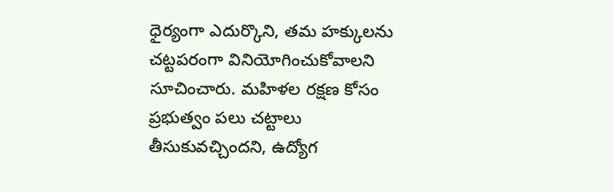ధైర్యంగా ఎదుర్కొని, తమ హక్కులను చట్టపరంగా వినియోగించుకోవాలని సూచించారు. మహిళల రక్షణ కోసం ప్రభుత్వం పలు చట్టాలు తీసుకువచ్చిందని, ఉద్యోగ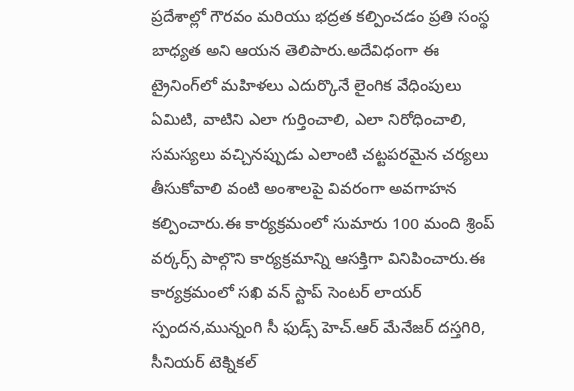ప్రదేశాల్లో గౌరవం మరియు భద్రత కల్పించడం ప్రతి సంస్థ బాధ్యత అని ఆయన తెలిపారు.అదేవిధంగా ఈ ట్రైనింగ్‌లో మహిళలు ఎదుర్కొనే లైంగిక వేధింపులు ఏమిటి, వాటిని ఎలా గుర్తించాలి, ఎలా నిరోధించాలి, సమస్యలు వచ్చినప్పుడు ఎలాంటి చట్టపరమైన చర్యలు తీసుకోవాలి వంటి అంశాలపై వివరంగా అవగాహన కల్పించారు.ఈ కార్యక్రమంలో సుమారు 100 మంది శ్రింప్ వర్కర్స్ పాల్గొని కార్యక్రమాన్ని ఆసక్తిగా వినిపించారు.ఈ కార్యక్రమంలో సఖి వన్ స్టాప్ సెంటర్ లాయర్ స్పందన,మున్నంగి సీ ఫుడ్స్ హెచ్‌.ఆర్ మేనేజర్ దస్తగిరి, సీనియర్ టెక్నికల్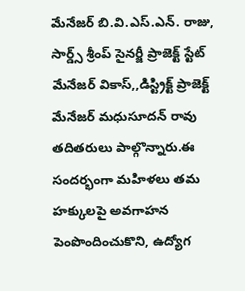మేనేజర్ బి.వి.ఎస్.ఎన్. రాజు, సార్డ్స్ శ్రీంప్ సైనర్జీ ప్రాజెక్ట్ స్టేట్ మేనేజర్ వికాస్,,డిస్ట్రిక్ట్ ప్రాజెక్ట్ మేనేజర్ మధుసూదన్ రావు తదితరులు పాల్గొన్నారు.ఈ సందర్భంగా మహిళలు తమ హక్కులపై అవగాహన పెంపొందించుకొని, ఉద్యోగ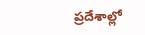ప్రదేశాల్లో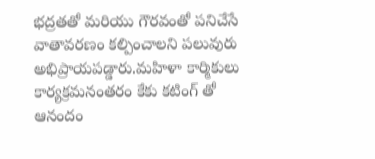భద్రతతో మరియు గౌరవంతో పనిచేసే వాతావరణం కల్పించాలని పలువురు అభిప్రాయపడ్డారు.మహిళా కార్మికులు కార్యక్రమనంతరం కేకు కటింగ్ తో ఆనందం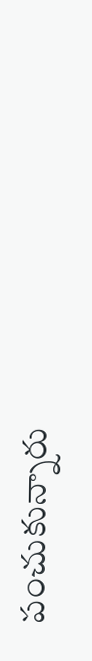పంచుకున్నారు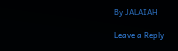By JALAIAH

Leave a Reply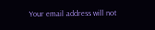Your email address will not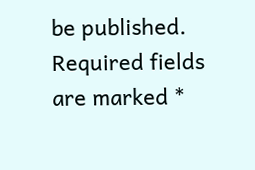be published. Required fields are marked *